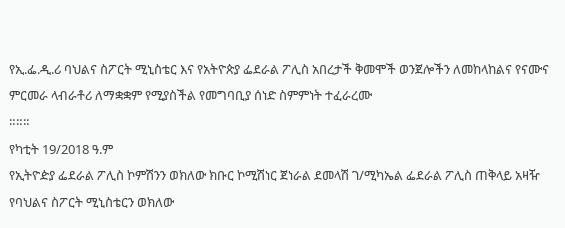የኢ.ፌ.ዲ.ሪ ባህልና ስፖርት ሚኒስቴር እና የአትዮጵያ ፌደራል ፖሊስ አበረታች ቅመሞች ወንጀሎችን ለመከላከልና የናሙና ምርመራ ላብራቶሪ ለማቋቋም የሚያስችል የመግባቢያ ሰነድ ስምምነት ተፈራረሙ
።።።
የካቲት 19/2018 ዓ.ም
የኢትዮዽያ ፌደራል ፖሊስ ኮምሽንን ወክለው ክቡር ኮሚሽነር ጀነራል ደመላሽ ገ/ሚካኤል ፌደራል ፖሊስ ጠቅላይ አዛዥ የባህልና ስፖርት ሚኒስቴርን ወክለው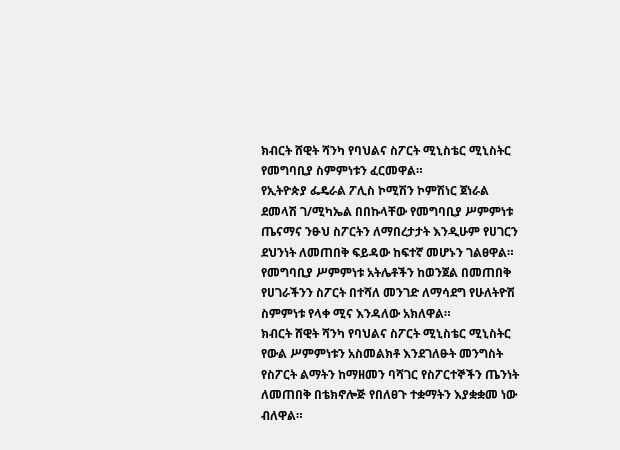ክብርት ሸዊት ሻንካ የባህልና ስፖርት ሚኒስቴር ሚኒስትር የመግባቢያ ስምምነቱን ፈርመዋል።
የኢትዮጵያ ፌዴራል ፖሊስ ኮሚሽን ኮምሽነር ጀነራል ደመላሽ ገ/ሚካኤል በበኩላቸው የመግባቢያ ሥምምነቱ ጤናማና ንፁህ ስፖርትን ለማበረታታት እንዲሁም የሀገርን ደህንነት ለመጠበቅ ፍይዳው ከፍተኛ መሆኑን ገልፀዋል።
የመግባቢያ ሥምምነቱ አትሌቶችን ከወንጀል በመጠበቅ የሀገራችንን ስፖርት በተሻለ መንገድ ለማሳደግ የሁለትዮሽ ስምምነቱ የላቀ ሚና እንዳለው አክለዋል።
ክብርት ሸዊት ሻንካ የባህልና ስፖርት ሚኒስቴር ሚኒስትር የውል ሥምምነቱን አስመልክቶ እንደገለፁት መንግስት የስፖርት ልማትን ከማዘመን ባሻገር የስፖርተኞችን ጤንነት ለመጠበቅ በቴክኖሎጅ የበለፀጉ ተቋማትን እያቋቋመ ነው ብለዋል።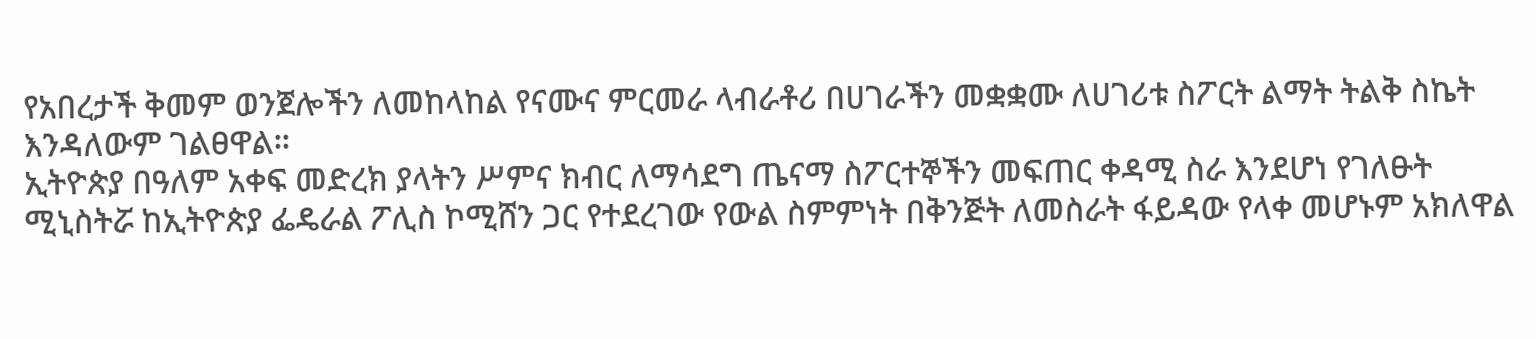የአበረታች ቅመም ወንጀሎችን ለመከላከል የናሙና ምርመራ ላብራቶሪ በሀገራችን መቋቋሙ ለሀገሪቱ ስፖርት ልማት ትልቅ ስኬት እንዳለውም ገልፀዋል።
ኢትዮጵያ በዓለም አቀፍ መድረክ ያላትን ሥምና ክብር ለማሳደግ ጤናማ ስፖርተኞችን መፍጠር ቀዳሚ ስራ እንደሆነ የገለፁት ሚኒስትሯ ከኢትዮጵያ ፌዴራል ፖሊስ ኮሚሸን ጋር የተደረገው የውል ስምምነት በቅንጅት ለመስራት ፋይዳው የላቀ መሆኑም አክለዋል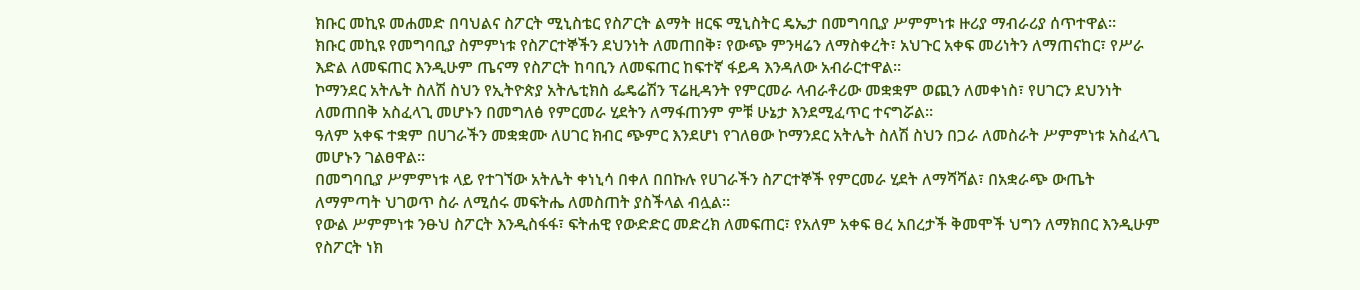ክቡር መኪዩ መሐመድ በባህልና ስፖርት ሚኒስቴር የስፖርት ልማት ዘርፍ ሚኒስትር ዴኤታ በመግባቢያ ሥምምነቱ ዙሪያ ማብራሪያ ሰጥተዋል።
ክቡር መኪዩ የመግባቢያ ስምምነቱ የስፖርተኞችን ደህንነት ለመጠበቅ፣ የውጭ ምንዛሬን ለማስቀረት፣ አህጉር አቀፍ መሪነትን ለማጠናከር፣ የሥራ እድል ለመፍጠር እንዲሁም ጤናማ የስፖርት ከባቢን ለመፍጠር ከፍተኛ ፋይዳ እንዳለው አብራርተዋል።
ኮማንደር አትሌት ስለሽ ስህን የኢትዮጵያ አትሌቲክስ ፌዴሬሽን ፕሬዚዳንት የምርመራ ላብራቶሪው መቋቋም ወጪን ለመቀነስ፣ የሀገርን ደህንነት ለመጠበቅ አስፈላጊ መሆኑን በመግለፅ የምርመራ ሂደትን ለማፋጠንም ምቹ ሁኔታ እንደሚፈጥር ተናግሯል።
ዓለም አቀፍ ተቋም በሀገራችን መቋቋሙ ለሀገር ክብር ጭምር እንደሆነ የገለፀው ኮማንደር አትሌት ስለሽ ስህን በጋራ ለመስራት ሥምምነቱ አስፈላጊ መሆኑን ገልፀዋል።
በመግባቢያ ሥምምነቱ ላይ የተገኘው አትሌት ቀነኒሳ በቀለ በበኩሉ የሀገራችን ስፖርተኞች የምርመራ ሂደት ለማሻሻል፣ በአቋራጭ ውጤት ለማምጣት ህገወጥ ስራ ለሚሰሩ መፍትሔ ለመስጠት ያስችላል ብሏል።
የውል ሥምምነቱ ንፁህ ስፖርት እንዲስፋፋ፣ ፍትሐዊ የውድድር መድረክ ለመፍጠር፣ የአለም አቀፍ ፀረ አበረታች ቅመሞች ህግን ለማክበር እንዲሁም የስፖርት ነክ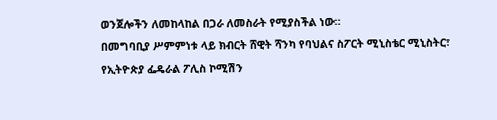ወንጀሎችን ለመከላከል በጋራ ለመስራት የሚያስችል ነው።
በመግባቢያ ሥምምነቱ ላይ ክብርት ሸዊት ሻንካ የባህልና ስፖርት ሚኒስቴር ሚኒስትር፣ የኢትዮጵያ ፌዴራል ፖሊስ ኮሚሽን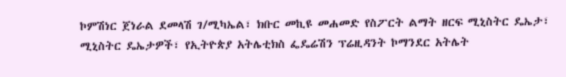ኮምሽነር ጀነራል ደመላሽ ገ/ሚካኤል፣ ክቡር መኪዩ መሐመድ የስፖርት ልማት ዘርፍ ሚኒስትር ዴኤታ፣ ሚኒስትር ዴኤታዎች፣ የኢትዮጵያ አትሌቲክስ ፌዴሬሽን ፕሬዚዳንት ኮማንደር አትሌት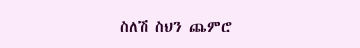ስለሽ ስህን ጨምሮ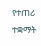የተጠሪ ተቋማት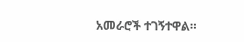አመራሮች ተገኝተዋል።